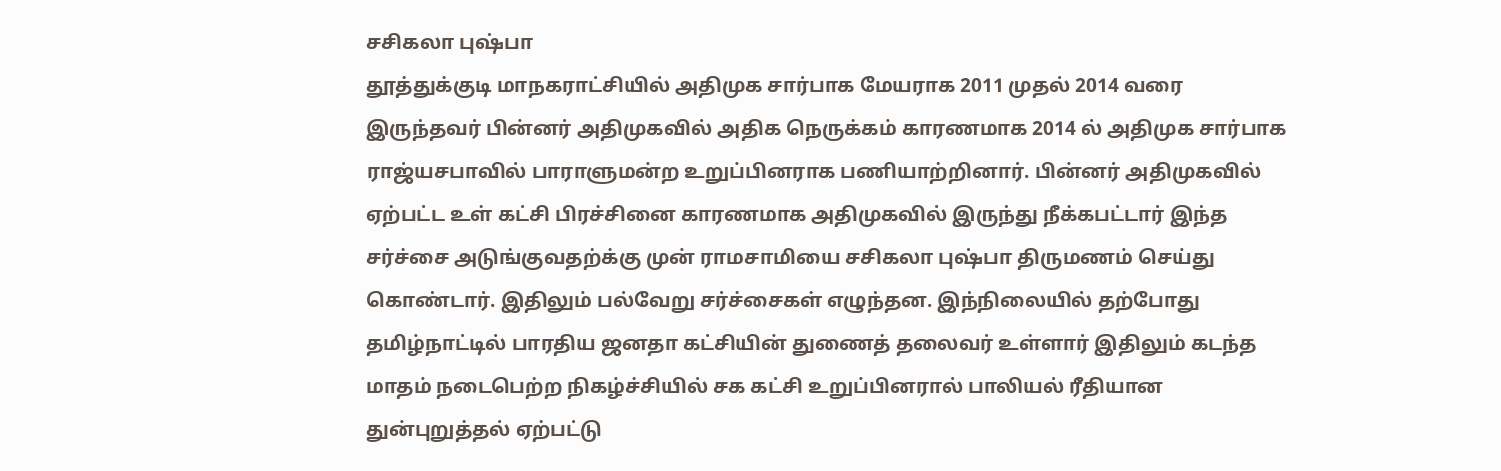சசிகலா புஷ்பா
தூத்துக்குடி மாநகராட்சியில் அதிமுக சார்பாக மேயராக 2011 முதல் 2014 வரை இருந்தவர் பின்னர் அதிமுகவில் அதிக நெருக்கம் காரணமாக 2014 ல் அதிமுக சார்பாக ராஜ்யசபாவில் பாராளுமன்ற உறுப்பினராக பணியாற்றினார். பின்னர் அதிமுகவில் ஏற்பட்ட உள் கட்சி பிரச்சினை காரணமாக அதிமுகவில் இருந்து நீக்கபட்டார் இந்த சர்ச்சை அடுங்குவதற்க்கு முன் ராமசாமியை சசிகலா புஷ்பா திருமணம் செய்து கொண்டார். இதிலும் பல்வேறு சர்ச்சைகள் எழுந்தன. இந்நிலையில் தற்போது தமிழ்நாட்டில் பாரதிய ஜனதா கட்சியின் துணைத் தலைவர் உள்ளார் இதிலும் கடந்த மாதம் நடைபெற்ற நிகழ்ச்சியில் சக கட்சி உறுப்பினரால் பாலியல் ரீதியான துன்புறுத்தல் ஏற்பட்டு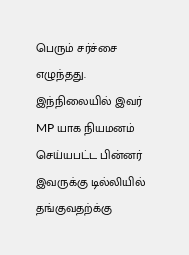பெரும் சர்ச்சை எழுந்தது. இந்நிலையில் இவர் MP யாக நியமனம் செய்யபட்ட பின்னர் இவருக்கு டில்லியில் தங்குவதற்க்கு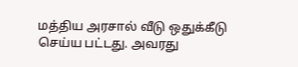மத்திய அரசால் வீடு ஒதுக்கீடு செய்ய பட்டது. அவரது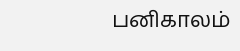பனிகாலம்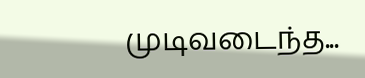முடிவடைந்த...